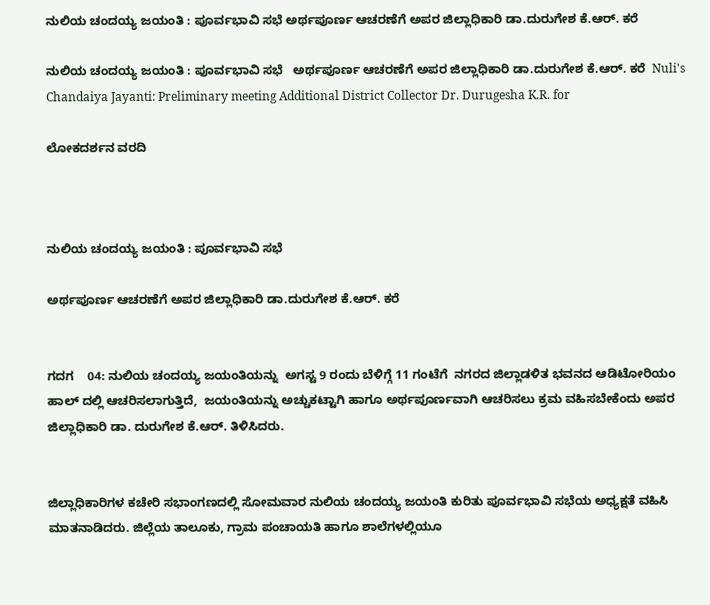ನುಲಿಯ ಚಂದಯ್ಯ ಜಯಂತಿ : ಪೂರ್ವಭಾವಿ ಸಭೆ ಅರ್ಥಪೂರ್ಣ ಆಚರಣೆಗೆ ಅಪರ ಜಿಲ್ಲಾಧಿಕಾರಿ ಡಾ.ದುರುಗೇಶ ಕೆ.ಆರ್‌. ಕರೆ

ನುಲಿಯ ಚಂದಯ್ಯ ಜಯಂತಿ : ಪೂರ್ವಭಾವಿ ಸಭೆ   ಅರ್ಥಪೂರ್ಣ ಆಚರಣೆಗೆ ಅಪರ ಜಿಲ್ಲಾಧಿಕಾರಿ ಡಾ.ದುರುಗೇಶ ಕೆ.ಆರ್‌. ಕರೆ  Nuli's Chandaiya Jayanti: Preliminary meeting Additional District Collector Dr. Durugesha K.R. for

ಲೋಕದರ್ಶನ ವರದಿ



ನುಲಿಯ ಚಂದಯ್ಯ ಜಯಂತಿ : ಪೂರ್ವಭಾವಿ ಸಭೆ

ಅರ್ಥಪೂರ್ಣ ಆಚರಣೆಗೆ ಅಪರ ಜಿಲ್ಲಾಧಿಕಾರಿ ಡಾ.ದುರುಗೇಶ ಕೆ.ಆರ್‌. ಕರೆ


ಗದಗ    04: ನುಲಿಯ ಚಂದಯ್ಯ ಜಯಂತಿಯನ್ನು  ಅಗಸ್ಟ 9 ರಂದು ಬೆಳಿಗ್ಗೆ 11 ಗಂಟೆಗೆ  ನಗರದ ಜಿಲ್ಲಾಡಳಿತ ಭವನದ ಆಡಿಟೋರಿಯಂ ಹಾಲ್ ದಲ್ಲಿ ಆಚರಿಸಲಾಗುತ್ತಿದೆ,  ಜಯಂತಿಯನ್ನು ಅಚ್ಚುಕಟ್ಟಾಗಿ ಹಾಗೂ ಅರ್ಥಪೂರ್ಣವಾಗಿ ಆಚರಿಸಲು ಕ್ರಮ ವಹಿಸಬೇಕೆಂದು ಅಪರ ಜಿಲ್ಲಾಧಿಕಾರಿ ಡಾ. ದುರುಗೇಶ ಕೆ.ಆರ್‌. ತಿಳಿಸಿದರು.


ಜಿಲ್ಲಾಧಿಕಾರಿಗಳ ಕಚೇರಿ ಸಭಾಂಗಣದಲ್ಲಿ ಸೋಮವಾರ ನುಲಿಯ ಚಂದಯ್ಯ ಜಯಂತಿ ಕುರಿತು ಪೂರ್ವಭಾವಿ ಸಭೆಯ ಅಧ್ಯಕ್ಷತೆ ವಹಿಸಿ ಮಾತನಾಡಿದರು. ಜಿಲ್ಲೆಯ ತಾಲೂಕು, ಗ್ರಾಮ ಪಂಚಾಯತಿ ಹಾಗೂ ಶಾಲೆಗಳಲ್ಲಿಯೂ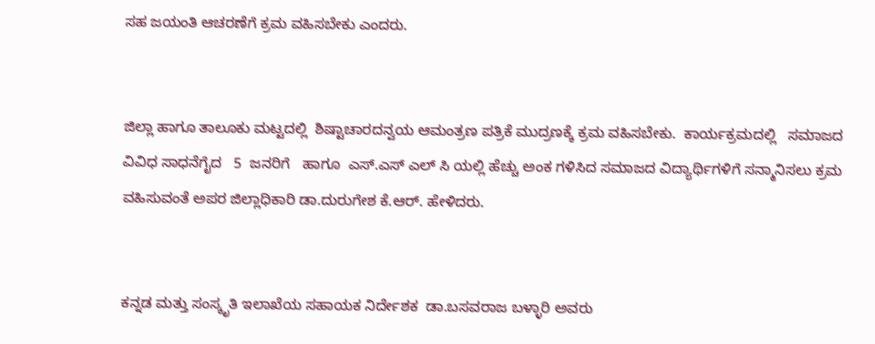ಸಹ ಜಯಂತಿ ಆಚರಣೆಗೆ ಕ್ರಮ ವಹಿಸಬೇಕು ಎಂದರು.


ಜಿಲ್ಲಾ ಹಾಗೂ ತಾಲೂಕು ಮಟ್ಟದಲ್ಲಿ  ಶಿಷ್ಟಾಚಾರದನ್ವಯ ಆಮಂತ್ರಣ ಪತ್ರಿಕೆ ಮುದ್ರಣಕ್ಕೆ ಕ್ರಮ ವಹಿಸಬೇಕು.  ಕಾರ್ಯಕ್ರಮದಲ್ಲಿ   ಸಮಾಜದ ವಿವಿಧ ಸಾಧನೆಗೈದ   5  ಜನರಿಗೆ   ಹಾಗೂ  ಎಸ್‌.ಎಸ್ ಎಲ್ ಸಿ ಯಲ್ಲಿ ಹೆಚ್ಚು ಅಂಕ ಗಳಿಸಿದ ಸಮಾಜದ ವಿದ್ಯಾರ್ಥಿಗಳಿಗೆ ಸನ್ಮಾನಿಸಲು ಕ್ರಮ ವಹಿಸುವಂತೆ ಅಪರ ಜಿಲ್ಲಾಧಿಕಾರಿ ಡಾ.ದುರುಗೇಶ ಕೆ.ಆರ್‌. ಹೇಳಿದರು.


ಕನ್ನಡ ಮತ್ತು ಸಂಸ್ಕೃತಿ ಇಲಾಖೆಯ ಸಹಾಯಕ ನಿರ್ದೇಶಕ  ಡಾ.ಬಸವರಾಜ ಬಳ್ಳಾರಿ ಅವರು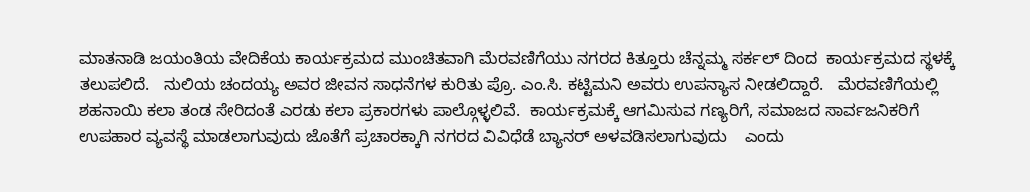ಮಾತನಾಡಿ ಜಯಂತಿಯ ವೇದಿಕೆಯ ಕಾರ್ಯಕ್ರಮದ ಮುಂಚಿತವಾಗಿ ಮೆರವಣಿಗೆಯು ನಗರದ ಕಿತ್ತೂರು ಚೆನ್ನಮ್ಮ ಸರ್ಕಲ್ ದಿಂದ  ಕಾರ್ಯಕ್ರಮದ ಸ್ಥಳಕ್ಕೆ  ತಲುಪಲಿದೆ.   ನುಲಿಯ ಚಂದಯ್ಯ ಅವರ ಜೀವನ ಸಾಧನೆಗಳ ಕುರಿತು ಪ್ರೊ. ಎಂ.ಸಿ. ಕಟ್ಟಿಮನಿ ಅವರು ಉಪನ್ಯಾಸ ನೀಡಲಿದ್ದಾರೆ.   ಮೆರವಣಿಗೆಯಲ್ಲಿ   ಶಹನಾಯಿ ಕಲಾ ತಂಡ ಸೇರಿದಂತೆ ಎರಡು ಕಲಾ ಪ್ರಕಾರಗಳು ಪಾಲ್ಗೊಳ್ಳಲಿವೆ.  ಕಾರ್ಯಕ್ರಮಕ್ಕೆ ಆಗಮಿಸುವ ಗಣ್ಯರಿಗೆ, ಸಮಾಜದ ಸಾರ್ವಜನಿಕರಿಗೆ ಉಪಹಾರ ವ್ಯವಸ್ಥೆ ಮಾಡಲಾಗುವುದು ಜೊತೆಗೆ ಪ್ರಚಾರಕ್ಕಾಗಿ ನಗರದ ವಿವಿಧೆಡೆ ಬ್ಯಾನರ್ ಅಳವಡಿಸಲಾಗುವುದು    ಎಂದು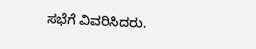ಸಭೆಗೆ ವಿವರಿಸಿದರು.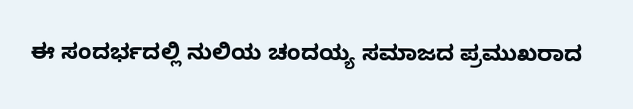ಈ ಸಂದರ್ಭದಲ್ಲಿ ನುಲಿಯ ಚಂದಯ್ಯ ಸಮಾಜದ ಪ್ರಮುಖರಾದ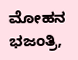ಮೋಹನ ಭಜಂತ್ರಿ,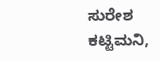ಸುರೇಶ ಕಟ್ಟಿಮನಿ,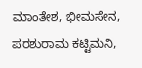ಮಾಂತೇಶ, ಭೀಮಸೇನ, ಪರಶುರಾಮ ಕಟ್ಟಿಮನಿ,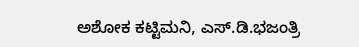ಅಶೋಕ ಕಟ್ಟಿಮನಿ, ಎಸ್‌.ಡಿ.ಭಜಂತ್ರಿ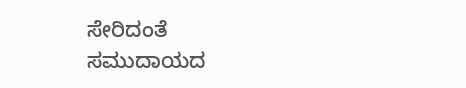ಸೇರಿದಂತೆ ಸಮುದಾಯದ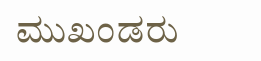ಮುಖಂಡರು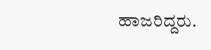ಹಾಜರಿದ್ದರು.